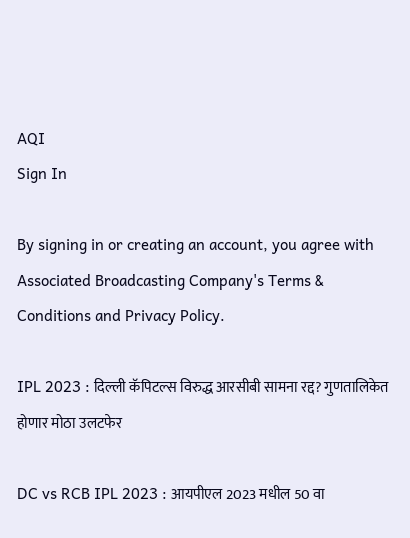AQI
Sign In

By signing in or creating an account, you agree with Associated Broadcasting Company's Terms & Conditions and Privacy Policy.

IPL 2023 : दिल्ली कॅपिटल्स विरुद्ध आरसीबी सामना रद्द? गुणतालिकेत होणार मोठा उलटफेर

DC vs RCB IPL 2023 : आयपीएल 2023 मधील 50 वा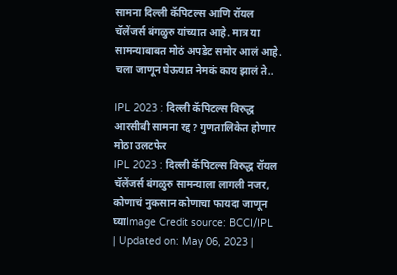सामना दिल्ली कॅपिटल्स आणि रॉयल चॅलेंजर्स बंगळुरु यांच्यात आहे. मात्र या सामन्याबाबत मोठं अपडेट समोर आलं आहे. चला जाणून घेऊयात नेमकं काय झालं ते..

IPL 2023 : दिल्ली कॅपिटल्स विरुद्ध आरसीबी सामना रद्द? गुणतालिकेत होणार मोठा उलटफेर
IPL 2023 : दिल्ली कॅपिटल्स विरुद्ध रॉयल चॅलेंजर्स बंगळुरु सामन्याला लागली नजर, कोणाचं नुकसान कोणाचा फायदा जाणून घ्याImage Credit source: BCCI/IPL
| Updated on: May 06, 2023 |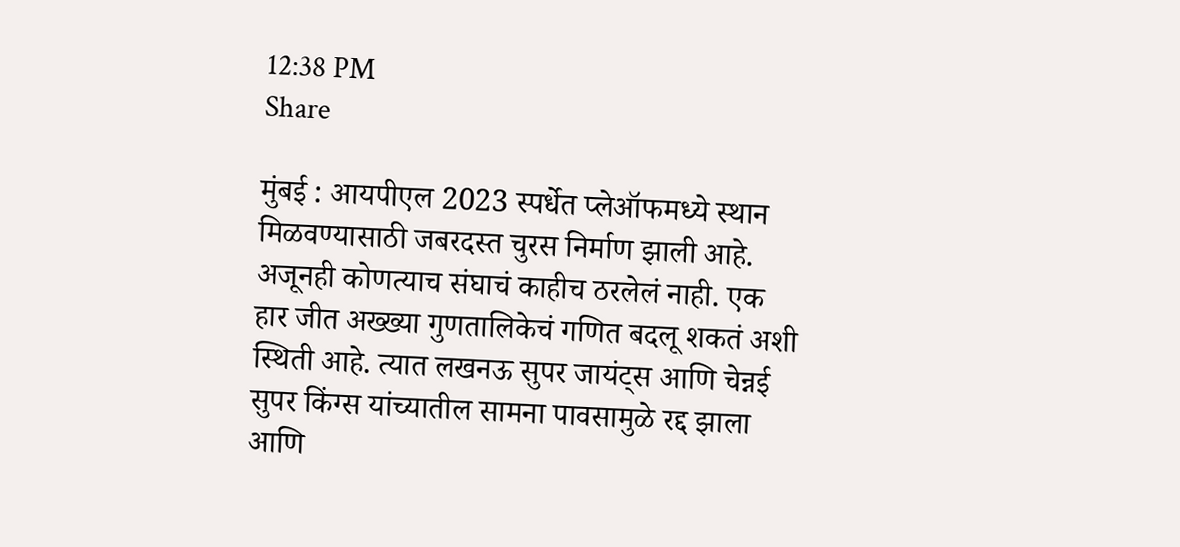12:38 PM
Share

मुंबई : आयपीएल 2023 स्पर्धेत प्लेऑफमध्ये स्थान मिळवण्यासाठी जबरदस्त चुरस निर्माण झाली आहे. अजूनही कोणत्याच संघाचं काहीच ठरलेलं नाही. एक हार जीत अख्ख्या गुणतालिकेचं गणित बदलू शकतं अशी स्थिती आहे. त्यात लखनऊ सुपर जायंट्स आणि चेन्नई सुपर किंग्स यांच्यातील सामना पावसामुळे रद्द झाला आणि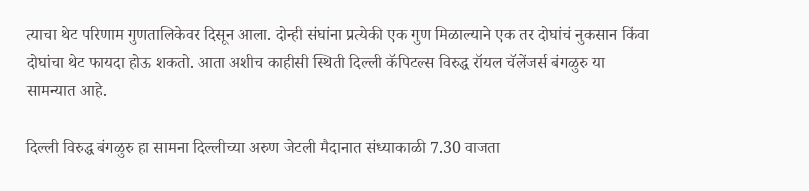त्याचा थेट परिणाम गुणतालिकेवर दिसून आला. दोन्ही संघांना प्रत्येकी एक गुण मिळाल्याने एक तर दोघांचं नुकसान किंवा दोघांचा थेट फायदा होऊ शकतो. आता अशीच काहीसी स्थिती दिल्ली कॅपिटल्स विरुद्ध रॉयल चॅलेंजर्स बंगळुरु या सामन्यात आहे.

दिल्ली विरुद्ध बंगळुरु हा सामना दिल्लीच्या अरुण जेटली मैदानात संध्याकाळी 7.30 वाजता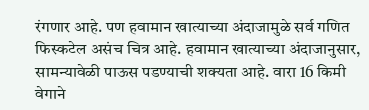रंगणार आहे. पण हवामान खात्याच्या अंदाजामुळे सर्व गणित फिस्कटेल असंच चित्र आहे. हवामान खात्याच्या अंदाजानुसार, सामन्यावेळी पाऊस पडण्याची शक्यता आहे. वारा 16 किमी वेगाने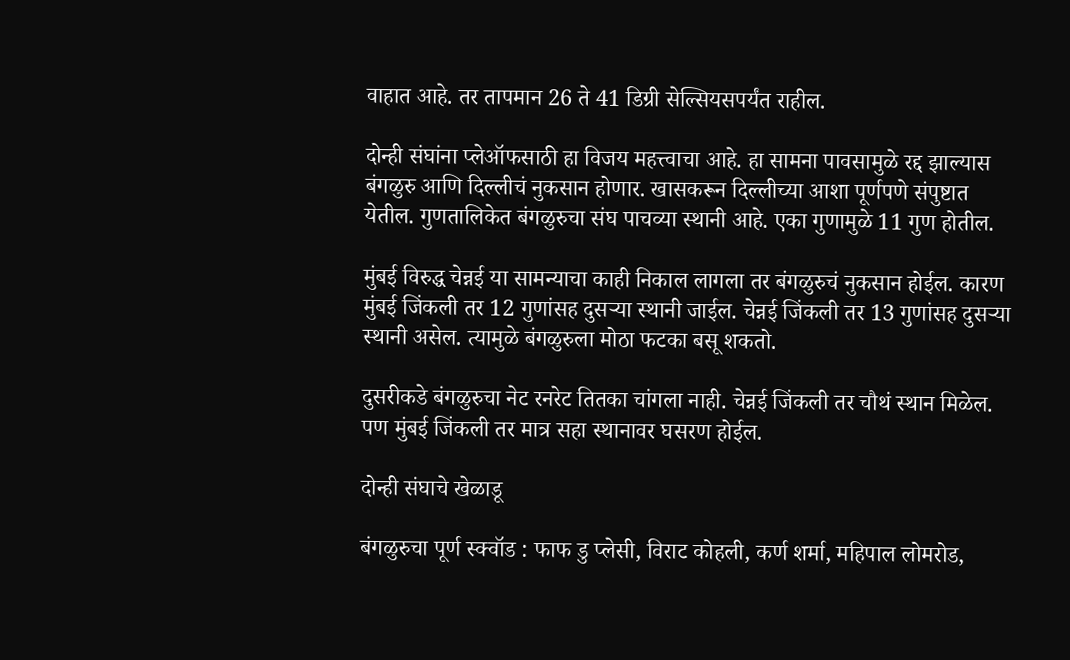वाहात आहे. तर तापमान 26 ते 41 डिग्री सेल्सियसपर्यंत राहील.

दोन्ही संघांना प्लेऑफसाठी हा विजय महत्त्वाचा आहे. हा सामना पावसामुळे रद्द झाल्यास बंगळुरु आणि दिल्लीचं नुकसान होणार. खासकरून दिल्लीच्या आशा पूर्णपणे संपुष्टात येतील. गुणतालिकेत बंगळुरुचा संघ पाचव्या स्थानी आहे. एका गुणामुळे 11 गुण होतील.

मुंबई विरुद्ध चेन्नई या सामन्याचा काही निकाल लागला तर बंगळुरुचं नुकसान होईल. कारण मुंबई जिंकली तर 12 गुणांसह दुसऱ्या स्थानी जाईल. चेन्नई जिंकली तर 13 गुणांसह दुसऱ्या स्थानी असेल. त्यामुळे बंगळुरुला मोठा फटका बसू शकतो.

दुसरीकडे बंगळुरुचा नेट रनरेट तितका चांगला नाही. चेन्नई जिंकली तर चौथं स्थान मिळेल. पण मुंबई जिंकली तर मात्र सहा स्थानावर घसरण होईल.

दोन्ही संघाचे खेळाडू

बंगळुरुचा पूर्ण स्क्वॉड : फाफ डु प्लेसी, विराट कोहली, कर्ण शर्मा, महिपाल लोमरोड,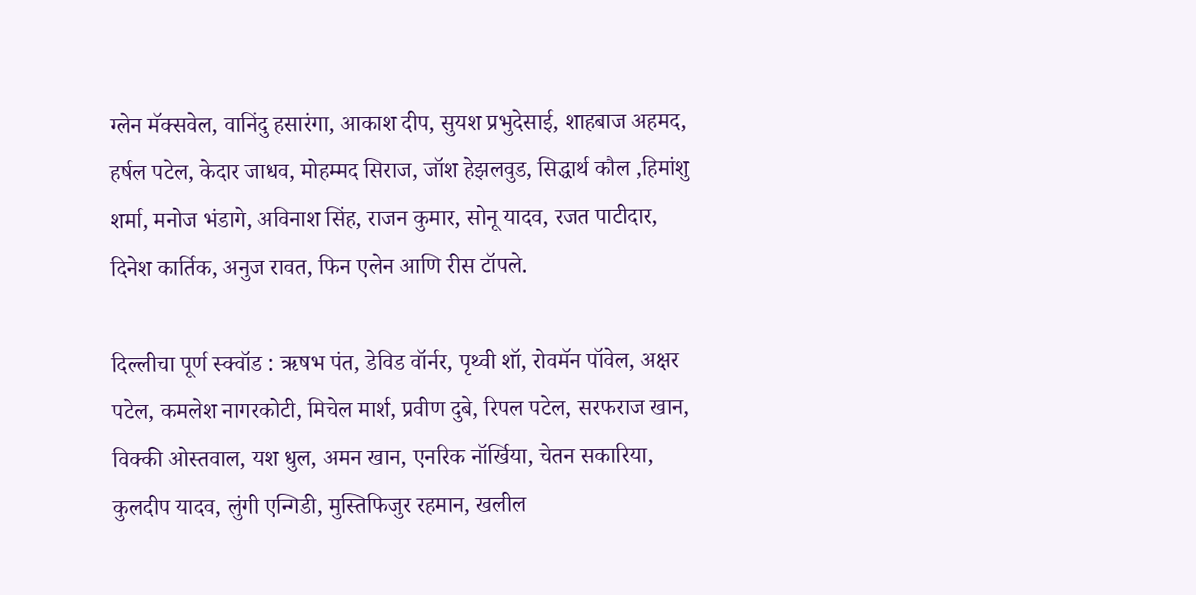ग्लेन मॅक्सवेल, वानिंदु हसारंगा, आकाश दीप, सुयश प्रभुदेसाई, शाहबाज अहमद, हर्षल पटेल, केदार जाधव, मोहम्मद सिराज, जॉश हेझलवुड, सिद्धार्थ कौल ,हिमांशु शर्मा, मनोज भंडागे, अविनाश सिंह, राजन कुमार, सोनू यादव, रजत पाटीदार, दिनेश कार्तिक, अनुज रावत, फिन एलेन आणि रीस टॉपले.

दिल्लीचा पूर्ण स्क्वॉड : ऋषभ पंत, डेविड वॉर्नर, पृथ्वी शॉ, रोवमॅन पॉवेल, अक्षर पटेल, कमलेश नागरकोटी, मिचेल मार्श, प्रवीण दुबे, रिपल पटेल, सरफराज खान, विक्की ओस्तवाल, यश धुल, अमन खान, एनरिक नॉर्खिया, चेतन सकारिया, कुलदीप यादव, लुंगी एन्गिडी, मुस्तिफिजुर रहमान, खलील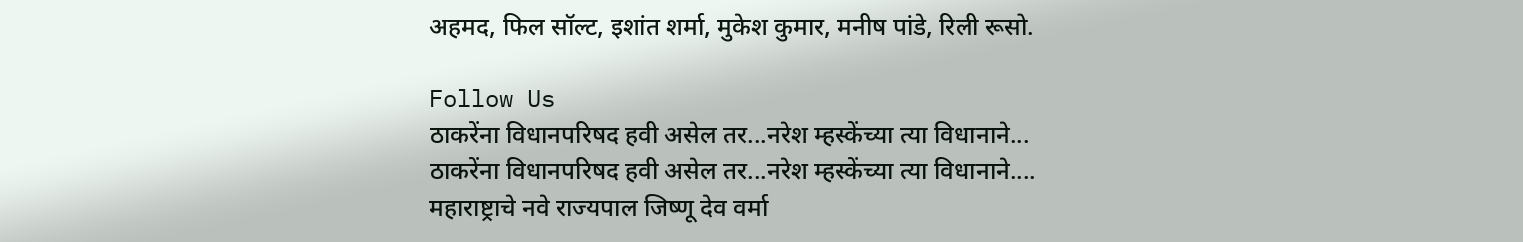अहमद, फिल सॉल्ट, इशांत शर्मा, मुकेश कुमार, मनीष पांडे, रिली रूसो.

Follow Us
ठाकरेंना विधानपरिषद हवी असेल तर...नरेश म्हस्केंच्या त्या विधानाने...
ठाकरेंना विधानपरिषद हवी असेल तर...नरेश म्हस्केंच्या त्या विधानाने....
महाराष्ट्राचे नवे राज्यपाल जिष्णू देव वर्मा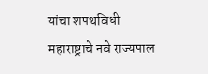यांचा शपथविधी
महाराष्ट्राचे नवे राज्यपाल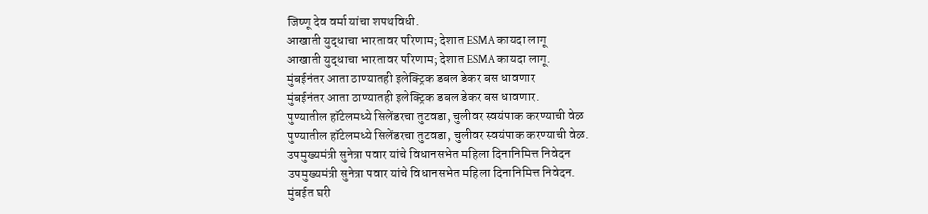जिष्णू देव वर्मा यांचा शपथविधी.
आखाती युद्धाचा भारतावर परिणाम; देशात ESMA कायदा लागू
आखाती युद्धाचा भारतावर परिणाम; देशात ESMA कायदा लागू.
मुंबईनंतर आता ठाण्यातही इलेक्ट्रिक डबल डेकर बस धावणार
मुंबईनंतर आता ठाण्यातही इलेक्ट्रिक डबल डेकर बस धावणार.
पुण्यातील हॉटेलमध्ये सिलेंडरचा तुटवडा, चुलीवर स्वयंपाक करण्याची वेळ
पुण्यातील हॉटेलमध्ये सिलेंडरचा तुटवडा, चुलीवर स्वयंपाक करण्याची वेळ.
उपमुख्यमंत्री सुनेत्रा पवार यांचे विधानसभेत महिला दिनानिमित्त निवेदन
उपमुख्यमंत्री सुनेत्रा पवार यांचे विधानसभेत महिला दिनानिमित्त निवेदन.
मुंबईत घरी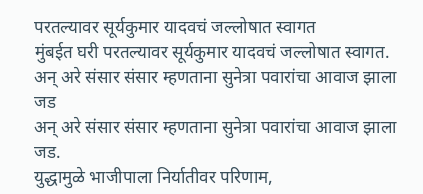परतल्यावर सूर्यकुमार यादवचं जल्लोषात स्वागत
मुंबईत घरी परतल्यावर सूर्यकुमार यादवचं जल्लोषात स्वागत.
अन् अरे संसार संसार म्हणताना सुनेत्रा पवारांचा आवाज झाला जड
अन् अरे संसार संसार म्हणताना सुनेत्रा पवारांचा आवाज झाला जड.
युद्धामुळे भाजीपाला निर्यातीवर परिणाम,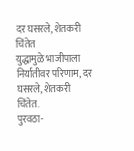दर घसरले, शेतकरी चिंतेत
युद्धामुळे भाजीपाला निर्यातीवर परिणाम, दर घसरले, शेतकरी चिंतेत.
पुरवठा-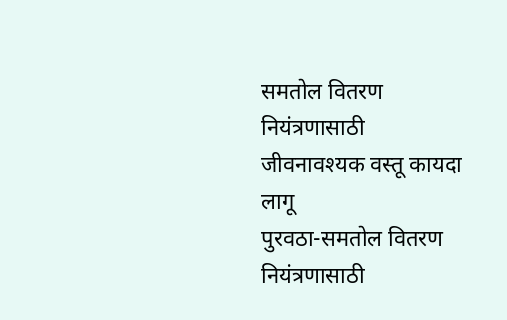समतोल वितरण नियंत्रणासाठी जीवनावश्यक वस्तू कायदा लागू
पुरवठा-समतोल वितरण नियंत्रणासाठी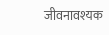जीवनावश्यक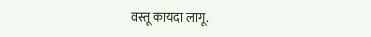वस्तू कायदा लागू.